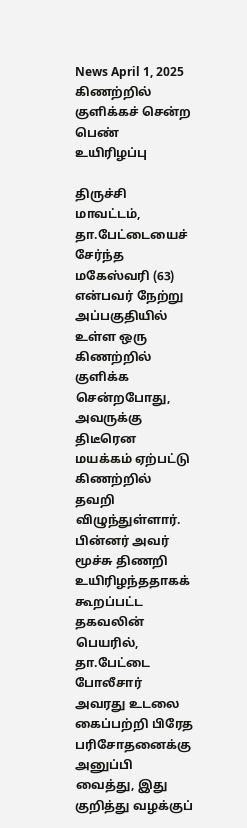News April 1, 2025
கிணற்றில் குளிக்கச் சென்ற பெண் உயிரிழப்பு

திருச்சி மாவட்டம், தா.பேட்டையைச் சேர்ந்த மகேஸ்வரி (63) என்பவர் நேற்று அப்பகுதியில் உள்ள ஒரு கிணற்றில் குளிக்க சென்றபோது, அவருக்கு திடீரென மயக்கம் ஏற்பட்டு கிணற்றில் தவறி விழுந்துள்ளார். பின்னர் அவர் மூச்சு திணறி உயிரிழந்ததாகக் கூறப்பட்ட தகவலின் பெயரில், தா.பேட்டை போலீசார் அவரது உடலை கைப்பற்றி பிரேத பரிசோதனைக்கு அனுப்பி வைத்து, இது குறித்து வழக்குப்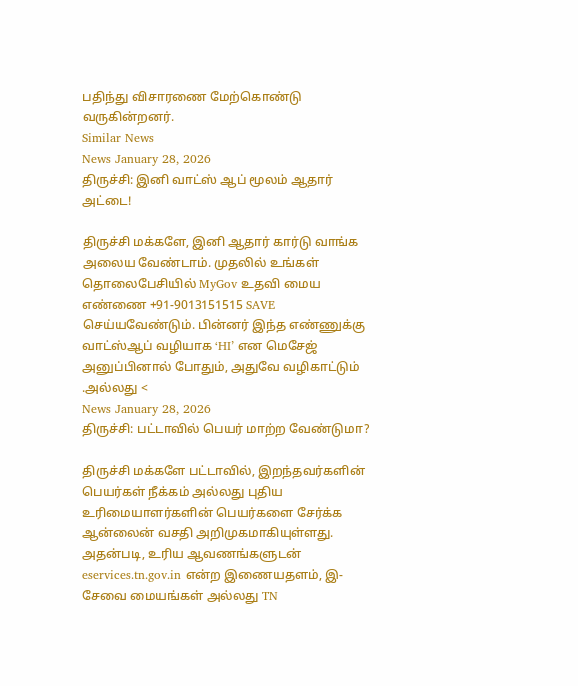பதிந்து விசாரணை மேற்கொண்டு வருகின்றனர்.
Similar News
News January 28, 2026
திருச்சி: இனி வாட்ஸ் ஆப் மூலம் ஆதார் அட்டை!

திருச்சி மக்களே, இனி ஆதார் கார்டு வாங்க அலைய வேண்டாம். முதலில் உங்கள் தொலைபேசியில் MyGov உதவி மைய எண்ணை +91-9013151515 SAVE செய்யவேண்டும். பின்னர் இந்த எண்ணுக்கு வாட்ஸ்ஆப் வழியாக ‘HI’ என மெசேஜ் அனுப்பினால் போதும், அதுவே வழிகாட்டும் .அல்லது <
News January 28, 2026
திருச்சி: பட்டாவில் பெயர் மாற்ற வேண்டுமா?

திருச்சி மக்களே பட்டாவில், இறந்தவர்களின் பெயர்கள் நீக்கம் அல்லது புதிய உரிமையாளர்களின் பெயர்களை சேர்க்க ஆன்லைன் வசதி அறிமுகமாகியுள்ளது. அதன்படி, உரிய ஆவணங்களுடன் eservices.tn.gov.in என்ற இணையதளம், இ-சேவை மையங்கள் அல்லது TN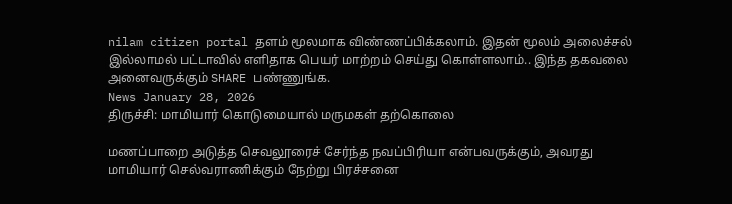nilam citizen portal தளம் மூலமாக விண்ணப்பிக்கலாம். இதன் மூலம் அலைச்சல் இல்லாமல் பட்டாவில் எளிதாக பெயர் மாற்றம் செய்து கொள்ளலாம்.. இந்த தகவலை அனைவருக்கும் SHARE பண்ணுங்க.
News January 28, 2026
திருச்சி: மாமியார் கொடுமையால் மருமகள் தற்கொலை

மணப்பாறை அடுத்த செவலூரைச் சேர்ந்த நவப்பிரியா என்பவருக்கும், அவரது மாமியார் செல்வராணிக்கும் நேற்று பிரச்சனை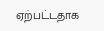ஏற்பட்டதாக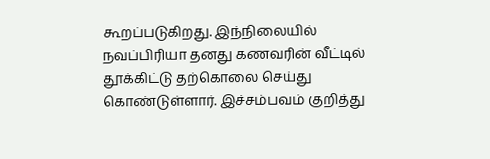கூறப்படுகிறது. இந்நிலையில் நவப்பிரியா தனது கணவரின் வீட்டில் தூக்கிட்டு தற்கொலை செய்து கொண்டுள்ளார். இச்சம்பவம் குறித்து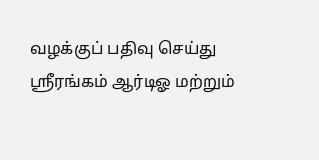வழக்குப் பதிவு செய்து ஸ்ரீரங்கம் ஆர்டிஓ மற்றும்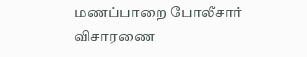மணப்பாறை போலீசார் விசாரணை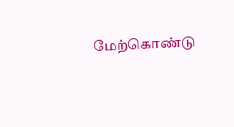மேற்கொண்டு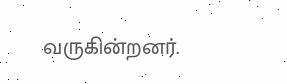வருகின்றனர்.